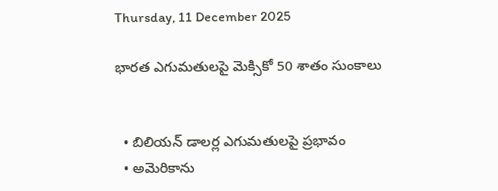Thursday, 11 December 2025

భారత ఎగుమతులపై మెక్సికో 50 శాతం సుంకాలు


  • బిలియన్ డాలర్ల ఎగుమతులపై ప్రభావం
  • అమెరికాను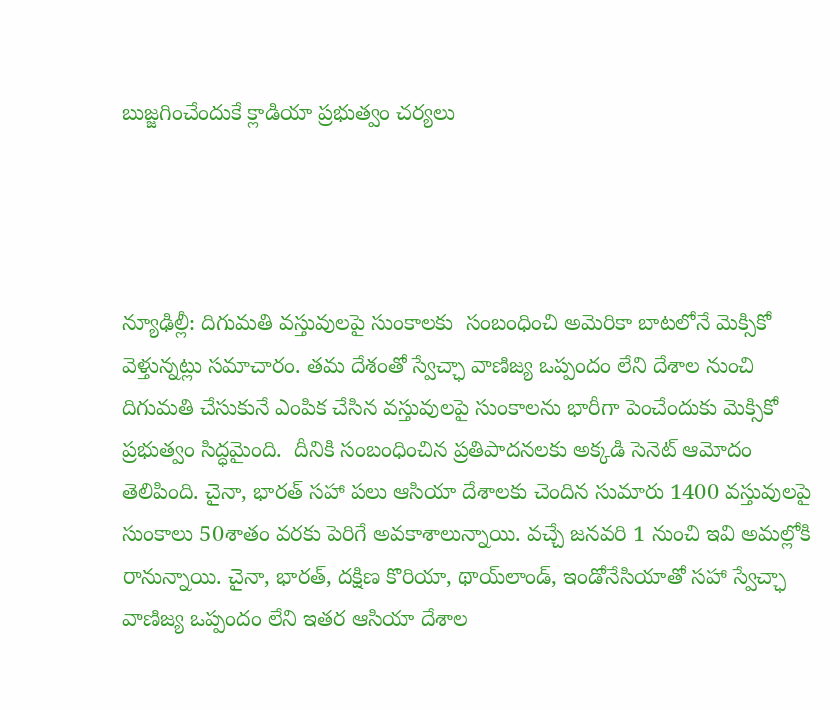బుజ్జగించేందుకే క్లాడియా ప్రభుత్వం చర్యలు




న్యూఢిల్లీ: దిగుమతి వస్తువులపై సుంకాలకు  సంబంధించి అమెరికా బాటలోనే మెక్సికో వెళ్తున్నట్లు సమాచారం. తమ దేశంతో స్వేచ్ఛా వాణిజ్య ఒప్పందం లేని దేశాల నుంచి దిగుమతి చేసుకునే ఎంపిక చేసిన వస్తువులపై సుంకాలను భారీగా పెంచేందుకు మెక్సికో ప్రభుత్వం సిద్ధమైంది.  దీనికి సంబంధించిన ప్రతిపాదనలకు అక్కడి సెనెట్‌ ఆమోదం తెలిపింది. చైనా, భారత్‌ సహా పలు ఆసియా దేశాలకు చెందిన సుమారు 1400 వస్తువులపై సుంకాలు 50శాతం వరకు పెరిగే అవకాశాలున్నాయి. వచ్చే జనవరి 1 నుంచి ఇవి అమల్లోకి రానున్నాయి. చైనా, భారత్‌, దక్షిణ కొరియా, థాయ్‌లాండ్‌, ఇండోనేసియాతో సహా స్వేచ్ఛా వాణిజ్య ఒప్పందం లేని ఇతర ఆసియా దేశాల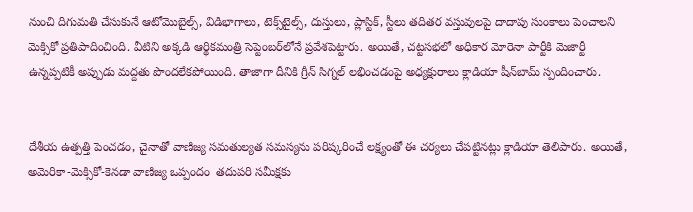నుంచి దిగుమతి చేసుకునే ఆటోమొబైల్స్‌, విడిభాగాలు, టెక్స్‌టైల్స్‌, దుస్తులు, ప్లాస్టిక్, స్టీలు తదితర వస్తువులపై దాదాపు సుంకాలు పెంచాలని మెక్సికో ప్రతిపాదించింది. వీటిని అక్కడి ఆర్థికమంత్రి సెప్టెంబర్‌లోనే ప్రవేశపెట్టారు. అయితే, చట్టసభలో అధికార మోరెనా పార్టీకి మెజార్టీ ఉన్నప్పటికీ అప్పుడు మద్దతు పొందలేకపోయింది. తాజాగా దీనికి గ్రీన్‌ సిగ్నల్‌ లభించడంపై అధ్యక్షురాలు క్లాడియా షీన్‌బామ్‌ స్పందించారు.


దేశీయ ఉత్పత్తి పెంచడం, చైనాతో వాణిజ్య సమతుల్యత సమస్యను పరిష్కరించే లక్ష్యంతో ఈ చర్యలు చేపట్టినట్లు క్లాడియా తెలిపారు. అయితే, అమెరికా-మెక్సికో-కెనడా వాణిజ్య ఒప్పందం  తదుపరి సమీక్షకు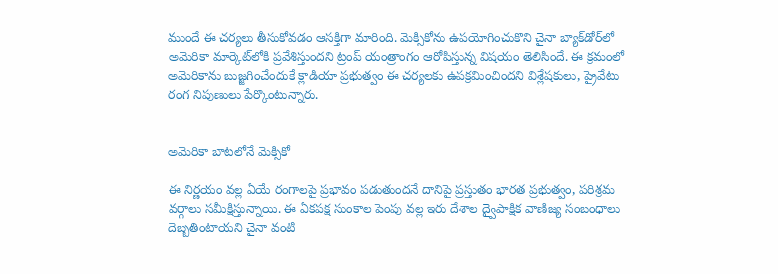ముందే ఈ చర్యలు తీసుకోవడం ఆసక్తిగా మారింది. మెక్సికోను ఉపయోగించుకొని చైనా బ్యాక్‌డోర్‌లో అమెరికా మార్కెట్‌లోకి ప్రవేశిస్తుందని ట్రంప్‌ యంత్రాంగం ఆరోపిస్తున్న విషయం తెలిసిందే. ఈ క్రమంలో అమెరికాను బుజ్జగించేందుకే క్లాడియా ప్రభుత్వం ఈ చర్యలకు ఉపక్రమించిందని విశ్లేషకులు, ప్రైవేటు రంగ నిపుణులు పేర్కొంటున్నారు.


అమెరికా బాటలోనే మెక్సికో

ఈ నిర్ణయం వల్ల ఏయే రంగాలపై ప్రభావం పడుతుందనే దానిపై ప్రస్తుతం భారత ప్రభుత్వం, పరిశ్రమ వర్గాలు సమీక్షిస్తున్నాయి. ఈ ఏకపక్ష సుంకాల పెంపు వల్ల ఇరు దేశాల ద్వైపాక్షిక వాణిజ్య సంబంధాలు దెబ్బతింటాయని చైనా వంటి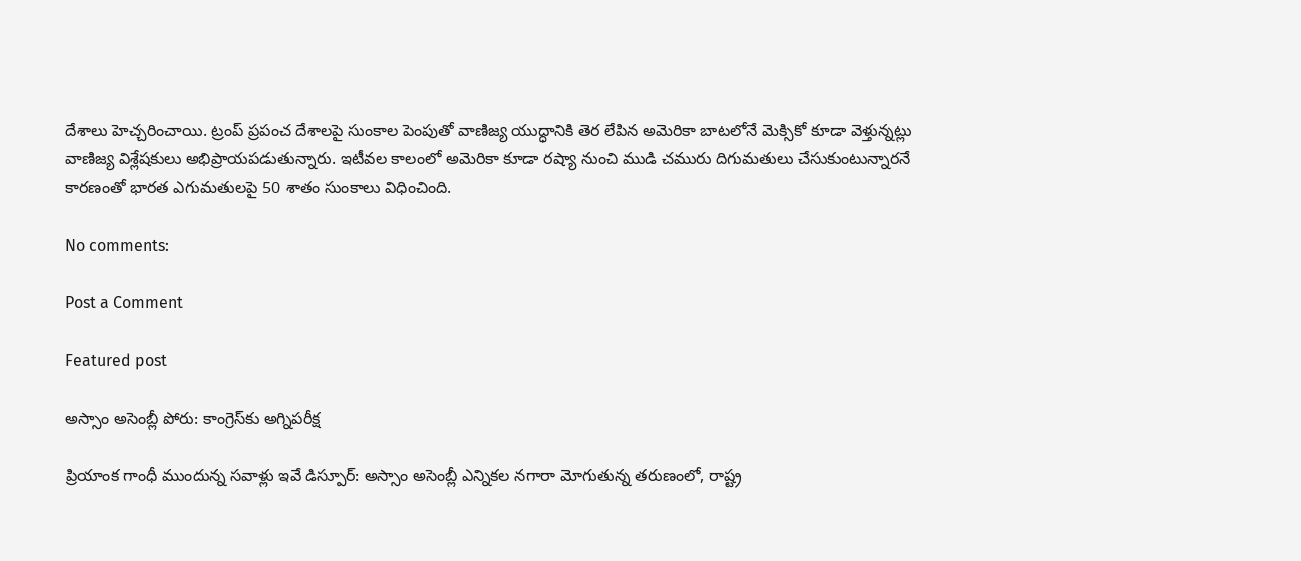దేశాలు హెచ్చరించాయి. ట్రంప్ ప్రపంచ దేశాలపై సుంకాల పెంపుతో వాణిజ్య యుద్ధానికి తెర లేపిన అమెరికా బాటలోనే మెక్సికో కూడా వెళ్తున్నట్లు వాణిజ్య విశ్లేషకులు అభిప్రాయపడుతున్నారు. ఇటీవల కాలంలో అమెరికా కూడా రష్యా నుంచి ముడి చమురు దిగుమతులు చేసుకుంటున్నారనే కారణంతో భారత ఎగుమతులపై 50 శాతం సుంకాలు విధించింది.

No comments:

Post a Comment

Featured post

అస్సాం అసెంబ్లీ పోరు: కాంగ్రెస్‌కు అగ్నిపరీక్ష

ప్రియాంక గాంధీ ముందున్న సవాళ్లు ఇవే డిస్పూర్: అస్సాం అసెంబ్లీ ఎన్నికల నగారా మోగుతున్న తరుణంలో, రాష్ట్ర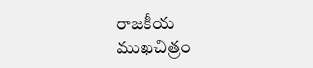రాజకీయ ముఖచిత్రం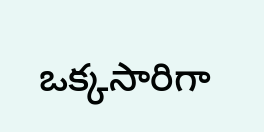ఒక్కసారిగా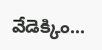వేడెక్కిం...